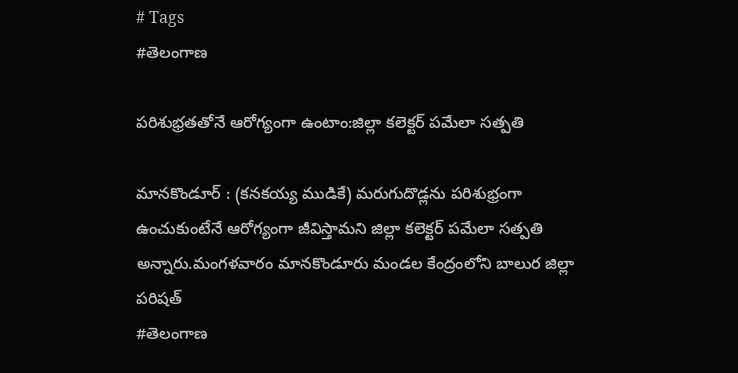# Tags
#తెలంగాణ

పరిశుభ్రతతోనే ఆరోగ్యంగా ఉంటాం:జిల్లా కలెక్టర్ పమేలా సత్పతి

మానకొండూర్ : (కనకయ్య ముడికే) మరుగుదొడ్లను పరిశుభ్రంగా ఉంచుకుంటేనే ఆరోగ్యంగా జీవిస్తామని జిల్లా కలెక్టర్ పమేలా సత్పతి అన్నారు.మంగళవారం మానకొండూరు మండల కేంద్రంలోని బాలుర జిల్లా పరిషత్
#తెలంగాణ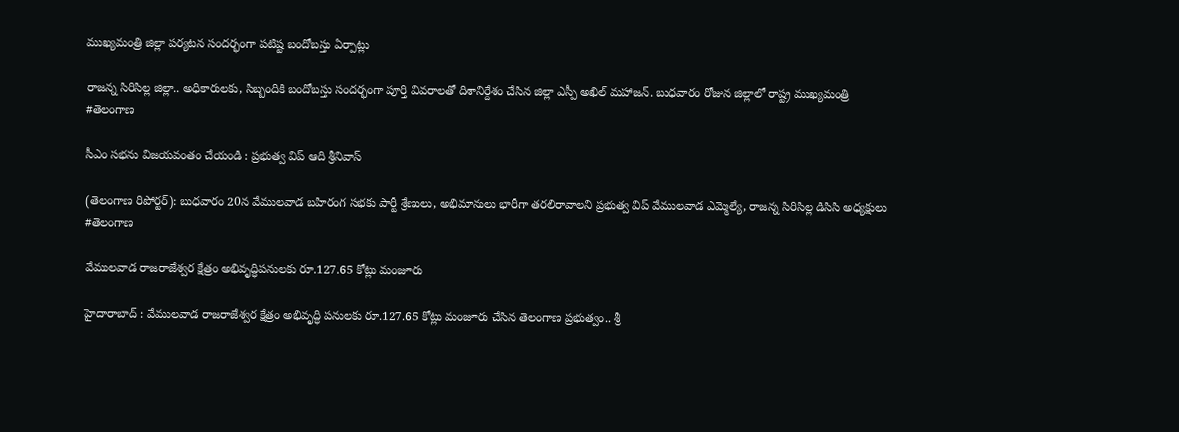ముఖ్యమంత్రి జిల్లా పర్యటన సందర్భంగా పటిష్ట బందోబస్తు ఏర్పాట్లు

రాజన్న సిరిసిల్ల జిల్లా.. అధికారులకు, సిబ్బందికి బందోబస్తు సందర్భంగా పూర్తి వివరాలతో దిశానిర్దేశం చేసిన జిల్లా ఎస్పీ అఖిల్ మహాజన్. బుధవారం రోజున జిల్లాలో రాష్ట్ర ముఖ్యమంత్రి
#తెలంగాణ

సీఎం సభను విజయవంతం చేయండి : ప్రభుత్వ విప్ ఆది శ్రీనివాస్

(తెలంగాణ రిపోర్టర్): బుధవారం 20న వేములవాడ బహిరంగ సభకు పార్టీ శ్రేణులు, అభిమానులు భారీగా తరలిరావాలని ప్రభుత్వ విప్ వేములవాడ ఎమ్మెల్యే, రాజన్న సిరిసిల్ల డిసిసి అధ్యక్షులు
#తెలంగాణ

వేములవాడ రాజరాజేశ్వర క్షేత్రం అభివృద్ధిపనులకు రూ.127.65 కోట్లు మంజూరు

హైదారాబాద్ : వేములవాడ రాజరాజేశ్వర క్షేత్రం అభివృద్ధి పనులకు రూ.127.65 కోట్లు మంజూరు చేసిన తెలంగాణ ప్రభుత్వం.. శ్రీ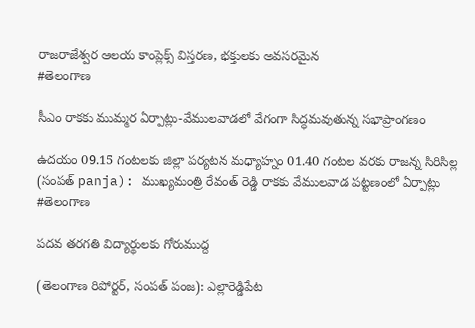రాజరాజేశ్వర ఆలయ కాంప్లెక్స్ విస్తరణ, భక్తులకు అవసరమైన
#తెలంగాణ

సీఎం రాకకు ముమ్మర ఏర్పాట్లు-వేములవాడలో వేగంగా సిద్ధమవుతున్న సభాప్రాంగణం

ఉదయం 09.15 గంటలకు జిల్లా పర్యటన మధ్యాహ్నం 01.40 గంటల వరకు రాజన్న సిరిసిల్ల (సంపత్ panja): ముఖ్యమంత్రి రేవంత్ రెడ్డి రాకకు వేములవాడ పట్టణంలో ఏర్పాట్లు
#తెలంగాణ

పదవ తరగతి విద్యార్థులకు గోరుముద్ద

(తెలంగాణ రిపోర్టర్, సంపత్ పంజ): ఎల్లారెడ్డిపేట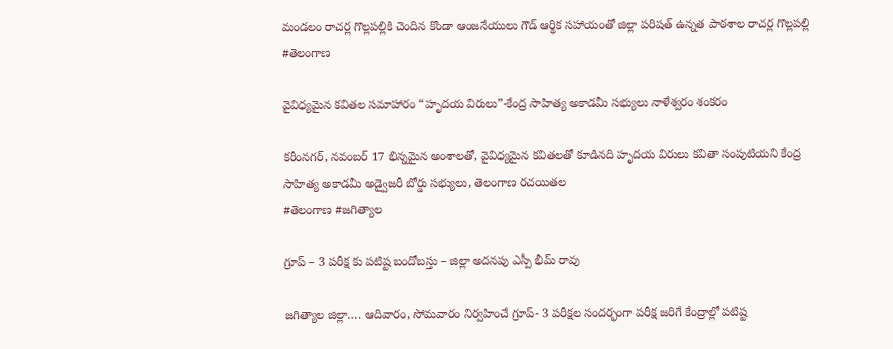మండలం రాచర్ల గొల్లపల్లికి చెందిన కొండా ఆంజనేయులు గౌడ్ ఆర్థిక సహాయంతో జిల్లా పరిషత్ ఉన్నత పాఠశాల రాచర్ల గొల్లపల్లి
#తెలంగాణ

వైవిధ్యమైన కవితల సమాహారం “హృదయ విరులు”-కేంద్ర సాహిత్య అకాడమీ సభ్యులు నాళేశ్వరం శంకరం

కరీంనగర్, నవంబర్ 17 భిన్నమైన అంశాలతో, వైవిధ్యమైన కవితలతో కూడినది హృదయ విరులు కవితా సంపుటియని కేంద్ర సాహిత్య అకాడమీ అడ్వైజరీ బోర్డు సభ్యులు, తెలంగాణ రచయితల
#తెలంగాణ #జగిత్యాల

గ్రూప్ – 3 పరీక్ష కు పటిష్ట బందోబస్తు – జిల్లా అదనపు ఎస్పీ భీమ్ రావు

జగిత్యాల జిల్లా…. ఆదివారం, సోమవారం నిర్వహించే గ్రూప్- 3 పరీక్షల సందర్భంగా పరీక్ష జరిగే కేంద్రాల్లో పటిష్ట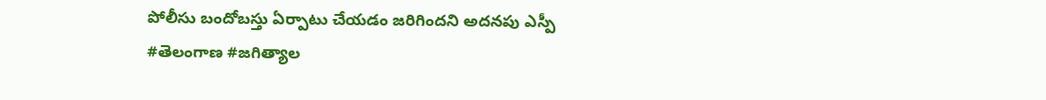పోలీసు బందోబస్తు ఏర్పాటు చేయడం జరిగిందని అదనపు ఎస్పీ
#తెలంగాణ #జగిత్యాల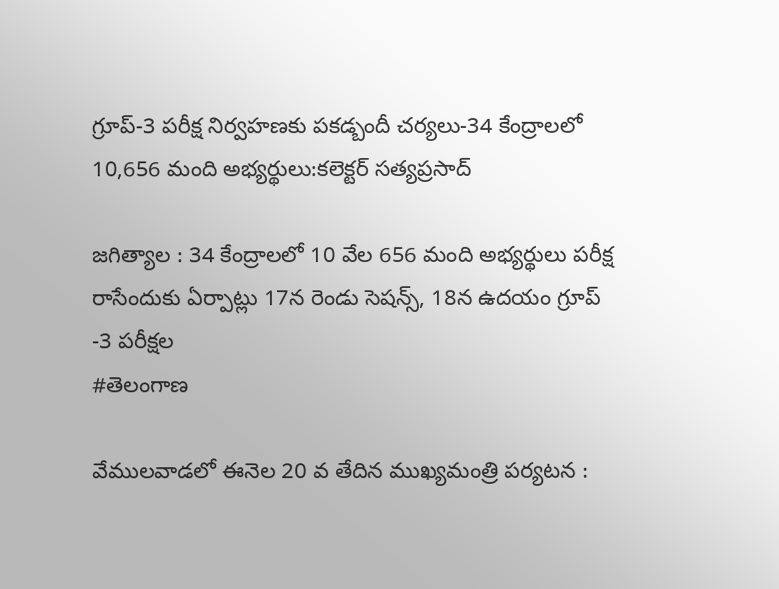గ్రూప్-3 పరీక్ష నిర్వహణకు పకడ్బందీ చర్యలు-34 కేంద్రాలలో 10,656 మంది అభ్యర్థులు:కలెక్టర్ సత్యప్రసాద్

జగిత్యాల : 34 కేంద్రాలలో 10 వేల 656 మంది అభ్యర్థులు పరీక్ష రాసేందుకు ఏర్పాట్లు 17న రెండు సెషన్స్, 18న ఉదయం గ్రూప్ -3 పరీక్షల
#తెలంగాణ

వేములవాడలో ఈనెల 20 వ తేదిన ముఖ్యమంత్రి పర్యటన :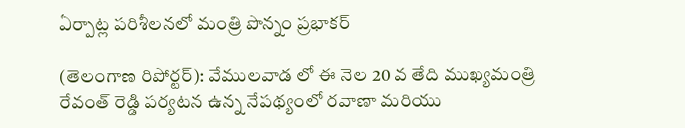ఏర్పాట్ల పరిశీలనలో మంత్రి పొన్నం ప్రభాకర్

(తెలంగాణ రిపోర్టర్): వేములవాడ లో ఈ నెల 20 వ తేది ముఖ్యమంత్రి రేవంత్ రెడ్డి పర్యటన ఉన్న నేపథ్యంలో రవాణా మరియు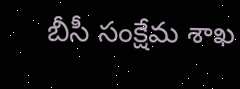బీసీ సంక్షేమ శాఖ